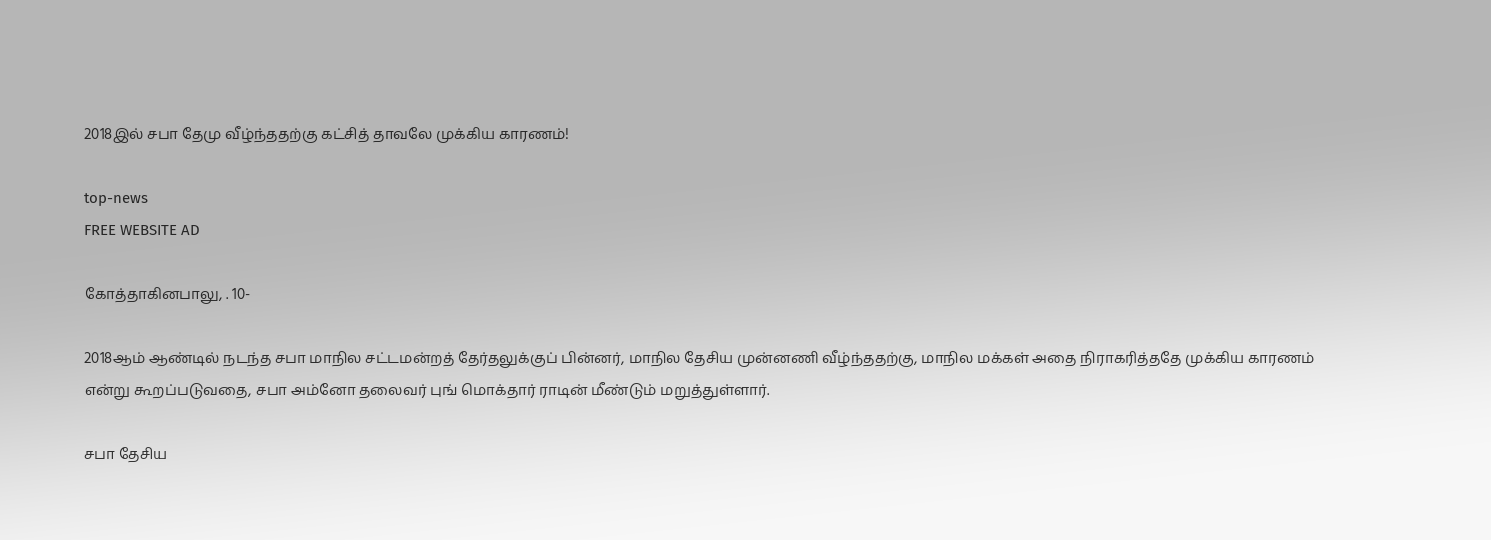2018இல் சபா தேமு வீழ்ந்ததற்கு கட்சித் தாவலே முக்கிய காரணம்!

top-news
FREE WEBSITE AD

கோத்தாகினபாலு, . 10-

2018ஆம் ஆண்டில் நடந்த சபா மாநில சட்டமன்றத் தேர்தலுக்குப் பின்னர், மாநில தேசிய முன்னணி வீழ்ந்ததற்கு, மாநில மக்கள் அதை நிராகரித்ததே முக்கிய காரணம் என்று கூறப்படுவதை, சபா அம்னோ தலைவர் புங் மொக்தார் ராடின் மீண்டும் மறுத்துள்ளார்.

சபா தேசிய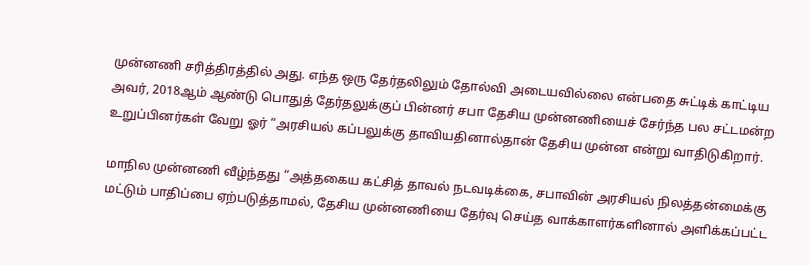முன்னணி சரித்திரத்தில் அது. எந்த ஒரு தேர்தலிலும் தோல்வி அடையவில்லை என்பதை சுட்டிக் காட்டிய அவர், 2018ஆம் ஆண்டு பொதுத் தேர்தலுக்குப் பின்னர் சபா தேசிய முன்னணியைச் சேர்ந்த பல சட்டமன்ற உறுப்பினர்கள் வேறு ஓர் “அரசியல் கப்பலுக்கு தாவியதினால்தான் தேசிய முன்ன என்று வாதிடுகிறார்.

மாநில முன்னணி வீழ்ந்தது “அத்தகைய கட்சித் தாவல் நடவடிக்கை, சபாவின் அரசியல் நிலத்தன்மைக்கு மட்டும் பாதிப்பை ஏற்படுத்தாமல், தேசிய முன்னணியை தேர்வு செய்த வாக்காளர்களினால் அளிக்கப்பட்ட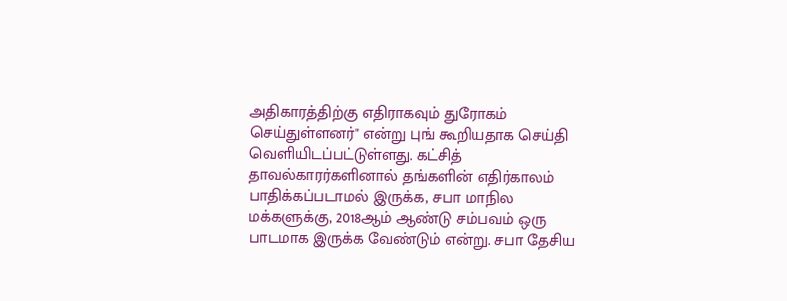அதிகாரத்திற்கு எதிராகவும் துரோகம் செய்துள்ளனர்" என்று புங் கூறியதாக செய்தி வெளியிடப்பட்டுள்ளது. கட்சித் தாவல்காரர்களினால் தங்களின் எதிர்காலம் பாதிக்கப்படாமல் இருக்க, சபா மாநில மக்களுக்கு, 2018ஆம் ஆண்டு சம்பவம் ஒரு பாடமாக இருக்க வேண்டும் என்று. சபா தேசிய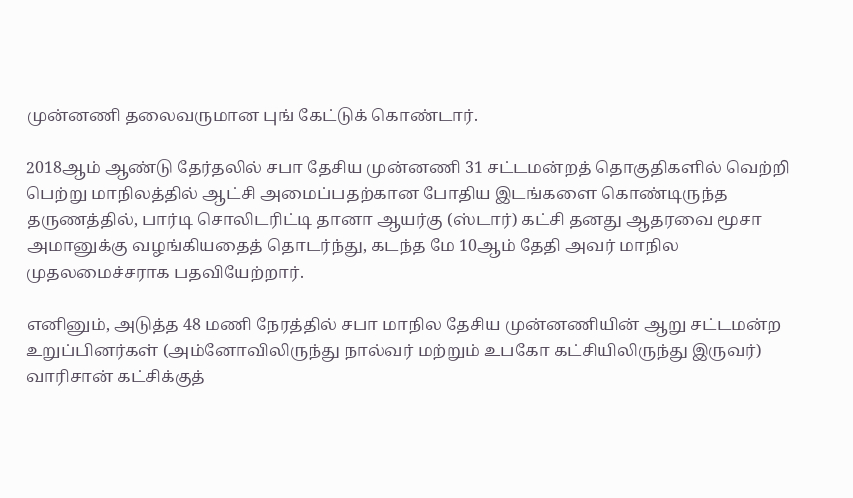முன்னணி தலைவருமான புங் கேட்டுக் கொண்டார்.

2018ஆம் ஆண்டு தேர்தலில் சபா தேசிய முன்னணி 31 சட்டமன்றத் தொகுதிகளில் வெற்றி பெற்று மாநிலத்தில் ஆட்சி அமைப்பதற்கான போதிய இடங்களை கொண்டிருந்த தருணத்தில், பார்டி சொலிடரிட்டி தானா ஆயர்கு (ஸ்டார்) கட்சி தனது ஆதரவை மூசா அமானுக்கு வழங்கியதைத் தொடர்ந்து, கடந்த மே 10ஆம் தேதி அவர் மாநில முதலமைச்சராக பதவியேற்றார்.

எனினும், அடுத்த 48 மணி நேரத்தில் சபா மாநில தேசிய முன்னணியின் ஆறு சட்டமன்ற உறுப்பினர்கள் (அம்னோவிலிருந்து நால்வர் மற்றும் உபகோ கட்சியிலிருந்து இருவர்) வாரிசான் கட்சிக்குத்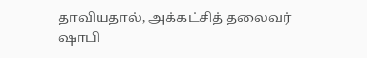தாவியதால், அக்கட்சித் தலைவர் ஷாபி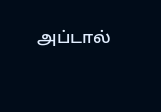அப்டால்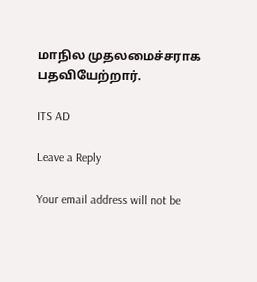மாநில முதலமைச்சராக பதவியேற்றார்.

ITS AD

Leave a Reply

Your email address will not be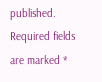published. Required fields are marked *